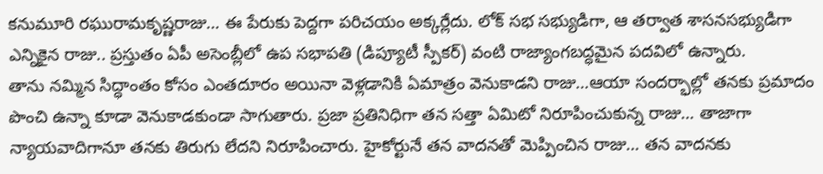కనుమూరి రఘురామకృష్ణరాజు… ఈ పేరుకు పెద్దగా పరిచయం అక్కర్లేదు. లోక్ సభ సభ్యుడిగా, ఆ తర్వాత శాసనసభ్యుడిగా ఎన్నికైన రాజు.. ప్రస్తుతం ఏపీ అసెంబ్లీలో ఉప సభాపతి (డిప్యూటీ స్పీకర్) వంటి రాజ్యాంగబద్ధమైన పదవిలో ఉన్నారు.
తాను నమ్మిన సిద్ధాంతం కోసం ఎంతదూరం అయినా వెళ్లడానికి ఏమాత్రం వెనుకాడని రాజు…ఆయా సందర్భాల్లో తనకు ప్రమాదం పొంచి ఉన్నా కూడా వెనుకాడకుండా సాగుతారు. ప్రజా ప్రతినిధిగా తన సత్తా ఏమిటో నిరూపించుకున్న రాజు… తాజాగా న్యాయవాదిగానూ తనకు తిరుగు లేదని నిరూపించారు. హైకోర్టునే తన వాదనతో మెప్పించిన రాజు… తన వాదనకు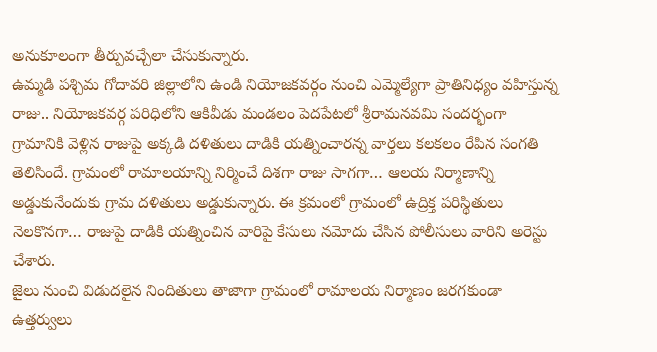అనుకూలంగా తీర్పువచ్చేలా చేసుకున్నారు.
ఉమ్మడి పశ్చిమ గోదావరి జిల్లాలోని ఉండి నియోజకవర్గం నుంచి ఎమ్మెల్యేగా ప్రాతినిధ్యం వహిస్తున్న రాజు.. నియోజకవర్గ పరిధిలోని ఆకివీడు మండలం పెదపేటలో శ్రీరామనవమి సందర్భంగా గ్రామానికి వెళ్లిన రాజుపై అక్కడి దళితులు దాడికి యత్నించారన్న వార్తలు కలకలం రేపిన సంగతి తెలిసిందే. గ్రామంలో రామాలయాన్ని నిర్మించే దిశగా రాజు సాగగా… ఆలయ నిర్మాణాన్ని అడ్డుకునేందుకు గ్రామ దళితులు అడ్డుకున్నారు. ఈ క్రమంలో గ్రామంలో ఉద్రిక్త పరిస్థితులు నెలకొనగా… రాజుపై దాడికి యత్నించిన వారిపై కేసులు నమోదు చేసిన పోలీసులు వారిని అరెస్టు చేశారు.
జైలు నుంచి విడుదలైన నిందితులు తాజాగా గ్రామంలో రామాలయ నిర్మాణం జరగకుండా ఉత్తర్వులు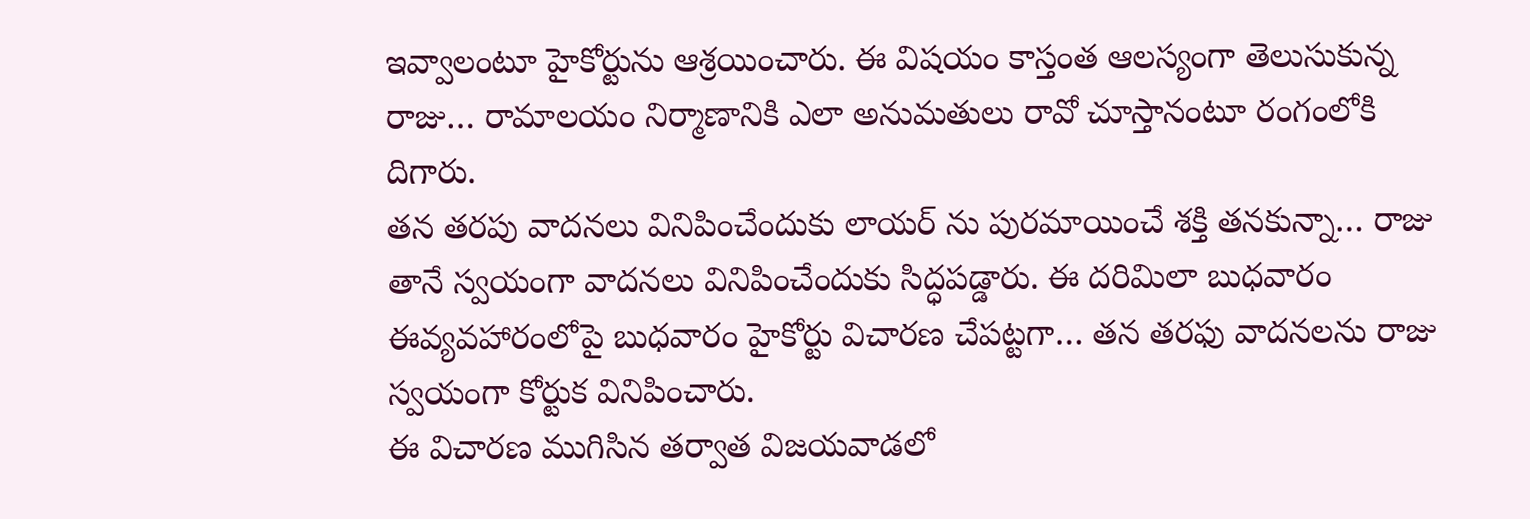ఇవ్వాలంటూ హైకోర్టును ఆశ్రయించారు. ఈ విషయం కాస్తంత ఆలస్యంగా తెలుసుకున్న రాజు… రామాలయం నిర్మాణానికి ఎలా అనుమతులు రావో చూస్తానంటూ రంగంలోకి దిగారు.
తన తరపు వాదనలు వినిపించేందుకు లాయర్ ను పురమాయించే శక్తి తనకున్నా… రాజు తానే స్వయంగా వాదనలు వినిపించేందుకు సిద్ధపడ్డారు. ఈ దరిమిలా బుధవారం ఈవ్యవహారంలోపై బుధవారం హైకోర్టు విచారణ చేపట్టగా… తన తరఫు వాదనలను రాజు స్వయంగా కోర్టుక వినిపించారు.
ఈ విచారణ ముగిసిన తర్వాత విజయవాడలో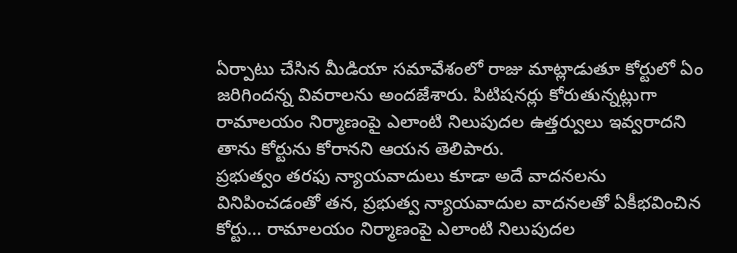ఏర్పాటు చేసిన మీడియా సమావేశంలో రాజు మాట్లాడుతూ కోర్టులో ఏం జరిగిందన్న వివరాలను అందజేశారు. పిటిషనర్లు కోరుతున్నట్లుగా రామాలయం నిర్మాణంపై ఎలాంటి నిలుపుదల ఉత్తర్వులు ఇవ్వరాదని తాను కోర్టును కోరానని ఆయన తెలిపారు.
ప్రభుత్వం తరఫు న్యాయవాదులు కూడా అదే వాదనలను వినిపించడంతో తన, ప్రభుత్వ న్యాయవాదుల వాదనలతో ఏకీభవించిన కోర్టు… రామాలయం నిర్మాణంపై ఎలాంటి నిలుపుదల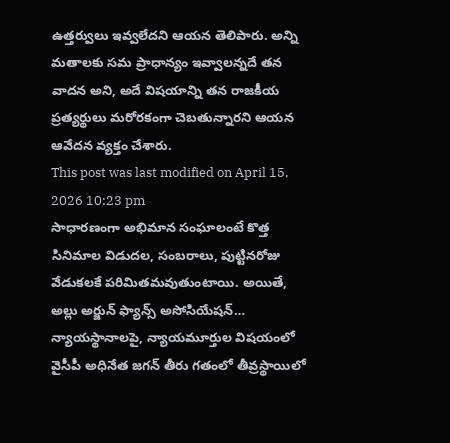ఉత్తర్వులు ఇవ్వలేదని ఆయన తెలిపారు. అన్ని మతాలకు సమ ప్రాధాన్యం ఇవ్వాలన్నదే తన వాదన అని, అదే విషయాన్ని తన రాజకీయ ప్రత్యర్థులు మరోరకంగా చెబతున్నారని ఆయన ఆవేదన వ్యక్తం చేశారు.
This post was last modified on April 15, 2026 10:23 pm
సాధారణంగా అభిమాన సంఘాలంటే కొత్త సినిమాల విడుదల, సంబరాలు, పుట్టినరోజు వేడుకలకే పరిమితమవుతుంటాయి. అయితే, అల్లు అర్జున్ ఫ్యాన్స్ అసోసియేషన్…
న్యాయస్థానాలపై, న్యాయమూర్తుల విషయంలో వైసీపీ అధినేత జగన్ తీరు గతంలో తీవ్రస్థాయిలో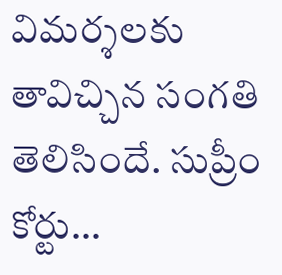విమర్శలకు తావిచ్చిన సంగతి తెలిసిందే. సుప్రీం కోర్టు…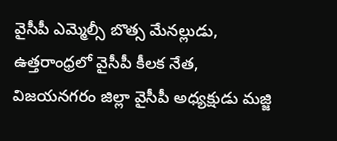వైసీపీ ఎమ్మెల్సీ బొత్స మేనల్లుడు, ఉత్తరాంధ్రలో వైసీపీ కీలక నేత, విజయనగరం జిల్లా వైసీపీ అధ్యక్షుడు మజ్జి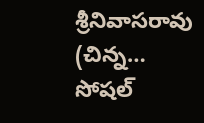శ్రీనివాసరావు (చిన్న…
సోషల్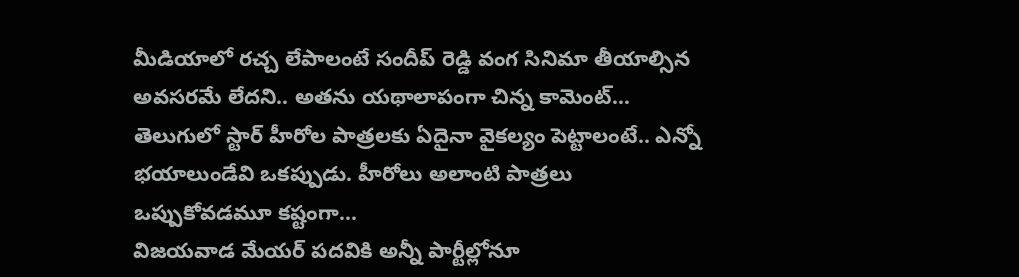మీడియాలో రచ్చ లేపాలంటే సందీప్ రెడ్డి వంగ సినిమా తీయాల్సిన అవసరమే లేదని.. అతను యథాలాపంగా చిన్న కామెంట్…
తెలుగులో స్టార్ హీరోల పాత్రలకు ఏదైనా వైకల్యం పెట్టాలంటే.. ఎన్నో భయాలుండేవి ఒకప్పుడు. హీరోలు అలాంటి పాత్రలు ఒప్పుకోవడమూ కష్టంగా…
విజయవాడ మేయర్ పదవికి అన్నీ పార్టీల్లోనూ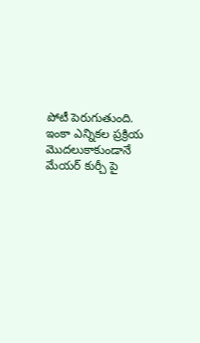పోటీ పెరుగుతుంది. ఇంకా ఎన్నికల ప్రక్రియ మొదలుకాకుండానే మేయర్ కుర్చీ పై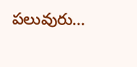పలువురు…